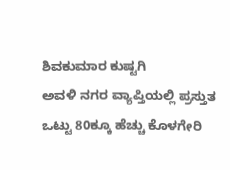ಶಿವಕುಮಾರ ಕುಷ್ಟಗಿ
ಅವಳಿ ನಗರ ವ್ಯಾಪ್ತಿಯಲ್ಲಿ ಪ್ರಸ್ತುತ ಒಟ್ಟು 80ಕ್ಕೂ ಹೆಚ್ಚು ಕೊಳಗೇರಿ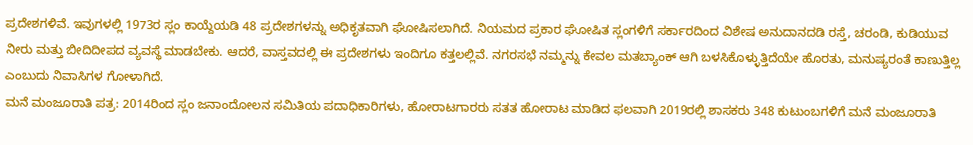ಪ್ರದೇಶಗಳಿವೆ. ಇವುಗಳಲ್ಲಿ 1973ರ ಸ್ಲಂ ಕಾಯ್ದೆಯಡಿ 48 ಪ್ರದೇಶಗಳನ್ನು ಅಧಿಕೃತವಾಗಿ ಘೋಷಿಸಲಾಗಿದೆ. ನಿಯಮದ ಪ್ರಕಾರ ಘೋಷಿತ ಸ್ಲಂಗಳಿಗೆ ಸರ್ಕಾರದಿಂದ ವಿಶೇಷ ಅನುದಾನದಡಿ ರಸ್ತೆ, ಚರಂಡಿ, ಕುಡಿಯುವ ನೀರು ಮತ್ತು ಬೀದಿದೀಪದ ವ್ಯವಸ್ಥೆ ಮಾಡಬೇಕು. ಆದರೆ, ವಾಸ್ತವದಲ್ಲಿ ಈ ಪ್ರದೇಶಗಳು ಇಂದಿಗೂ ಕತ್ತಲಲ್ಲಿವೆ. ನಗರಸಭೆ ನಮ್ಮನ್ನು ಕೇವಲ ಮತಬ್ಯಾಂಕ್ ಆಗಿ ಬಳಸಿಕೊಳ್ಳುತ್ತಿದೆಯೇ ಹೊರತು, ಮನುಷ್ಯರಂತೆ ಕಾಣುತ್ತಿಲ್ಲ ಎಂಬುದು ನಿವಾಸಿಗಳ ಗೋಳಾಗಿದೆ.
ಮನೆ ಮಂಜೂರಾತಿ ಪತ್ರ: 2014ರಿಂದ ಸ್ಲಂ ಜನಾಂದೋಲನ ಸಮಿತಿಯ ಪದಾಧಿಕಾರಿಗಳು, ಹೋರಾಟಗಾರರು ಸತತ ಹೋರಾಟ ಮಾಡಿದ ಫಲವಾಗಿ 2019ರಲ್ಲಿ ಶಾಸಕರು 348 ಕುಟುಂಬಗಳಿಗೆ ಮನೆ ಮಂಜೂರಾತಿ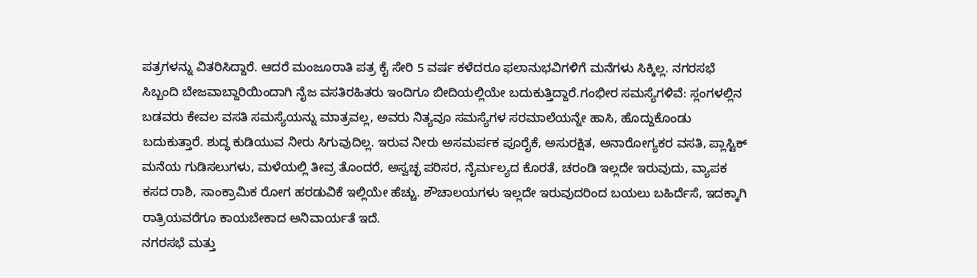ಪತ್ರಗಳನ್ನು ವಿತರಿಸಿದ್ದಾರೆ. ಆದರೆ ಮಂಜೂರಾತಿ ಪತ್ರ ಕೈ ಸೇರಿ 5 ವರ್ಷ ಕಳೆದರೂ ಫಲಾನುಭವಿಗಳಿಗೆ ಮನೆಗಳು ಸಿಕ್ಕಿಲ್ಲ. ನಗರಸಭೆ ಸಿಬ್ಬಂದಿ ಬೇಜವಾಬ್ದಾರಿಯಿಂದಾಗಿ ನೈಜ ವಸತಿರಹಿತರು ಇಂದಿಗೂ ಬೀದಿಯಲ್ಲಿಯೇ ಬದುಕುತ್ತಿದ್ದಾರೆ.ಗಂಭೀರ ಸಮಸ್ಯೆಗಳಿವೆ: ಸ್ಲಂಗಳಲ್ಲಿನ ಬಡವರು ಕೇವಲ ವಸತಿ ಸಮಸ್ಯೆಯನ್ನು ಮಾತ್ರವಲ್ಲ, ಅವರು ನಿತ್ಯವೂ ಸಮಸ್ಯೆಗಳ ಸರಮಾಲೆಯನ್ನೇ ಹಾಸಿ, ಹೊದ್ದುಕೊಂಡು ಬದುಕುತ್ತಾರೆ. ಶುದ್ಧ ಕುಡಿಯುವ ನೀರು ಸಿಗುವುದಿಲ್ಲ. ಇರುವ ನೀರು ಅಸಮರ್ಪಕ ಪೂರೈಕೆ, ಅಸುರಕ್ಷಿತ, ಅನಾರೋಗ್ಯಕರ ವಸತಿ, ಪ್ಲಾಸ್ಟಿಕ್ ಮನೆಯ ಗುಡಿಸಲುಗಳು, ಮಳೆಯಲ್ಲಿ ತೀವ್ರ ತೊಂದರೆ, ಅಸ್ವಚ್ಛ ಪರಿಸರ, ನೈರ್ಮಲ್ಯದ ಕೊರತೆ, ಚರಂಡಿ ಇಲ್ಲದೇ ಇರುವುದು, ವ್ಯಾಪಕ ಕಸದ ರಾಶಿ, ಸಾಂಕ್ರಾಮಿಕ ರೋಗ ಹರಡುವಿಕೆ ಇಲ್ಲಿಯೇ ಹೆಚ್ಚು. ಶೌಚಾಲಯಗಳು ಇಲ್ಲದೇ ಇರುವುದರಿಂದ ಬಯಲು ಬಹಿರ್ದೆಸೆ, ಇದಕ್ಕಾಗಿ ರಾತ್ರಿಯವರೆಗೂ ಕಾಯಬೇಕಾದ ಅನಿವಾರ್ಯತೆ ಇದೆ.
ನಗರಸಭೆ ಮತ್ತು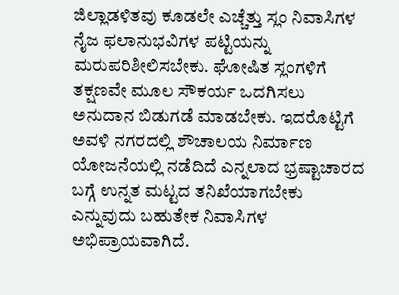ಜಿಲ್ಲಾಡಳಿತವು ಕೂಡಲೇ ಎಚ್ಚೆತ್ತು ಸ್ಲಂ ನಿವಾಸಿಗಳ ನೈಜ ಫಲಾನುಭವಿಗಳ ಪಟ್ಟಿಯನ್ನು ಮರುಪರಿಶೀಲಿಸಬೇಕು. ಘೋಷಿತ ಸ್ಲಂಗಳಿಗೆ ತಕ್ಷಣವೇ ಮೂಲ ಸೌಕರ್ಯ ಒದಗಿಸಲು ಅನುದಾನ ಬಿಡುಗಡೆ ಮಾಡಬೇಕು. ಇದರೊಟ್ಟಿಗೆ ಅವಳಿ ನಗರದಲ್ಲಿ ಶೌಚಾಲಯ ನಿರ್ಮಾಣ ಯೋಜನೆಯಲ್ಲಿ ನಡೆದಿದೆ ಎನ್ನಲಾದ ಭ್ರಷ್ಟಾಚಾರದ ಬಗ್ಗೆ ಉನ್ನತ ಮಟ್ಟದ ತನಿಖೆಯಾಗಬೇಕು ಎನ್ನುವುದು ಬಹುತೇಕ ನಿವಾಸಿಗಳ ಅಭಿಪ್ರಾಯವಾಗಿದೆ.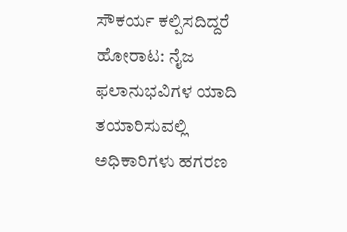ಸೌಕರ್ಯ ಕಲ್ಪಿಸದಿದ್ದರೆ ಹೋರಾಟ: ನೈಜ ಫಲಾನುಭವಿಗಳ ಯಾದಿ ತಯಾರಿಸುವಲ್ಲಿ ಅಧಿಕಾರಿಗಳು ಹಗರಣ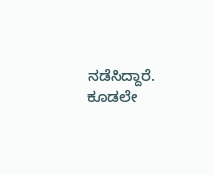ನಡೆಸಿದ್ದಾರೆ. ಕೂಡಲೇ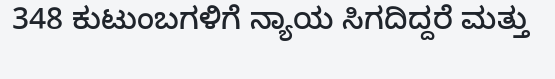348 ಕುಟುಂಬಗಳಿಗೆ ನ್ಯಾಯ ಸಿಗದಿದ್ದರೆ ಮತ್ತು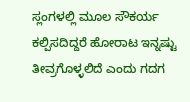ಸ್ಲಂಗಳಲ್ಲಿ ಮೂಲ ಸೌಕರ್ಯ ಕಲ್ಪಿಸದಿದ್ದರೆ ಹೋರಾಟ ಇನ್ನಷ್ಟು ತೀವ್ರಗೊಳ್ಳಲಿದೆ ಎಂದು ಗದಗ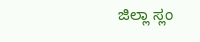ಜಿಲ್ಲಾ ಸ್ಲಂ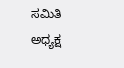ಸಮಿತಿ ಅಧ್ಯಕ್ಷ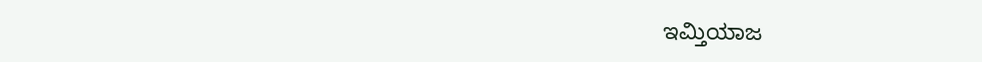ಇಮ್ತಿಯಾಜ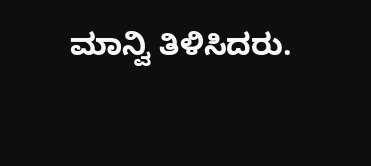ಮಾನ್ವಿ ತಿಳಿಸಿದರು.